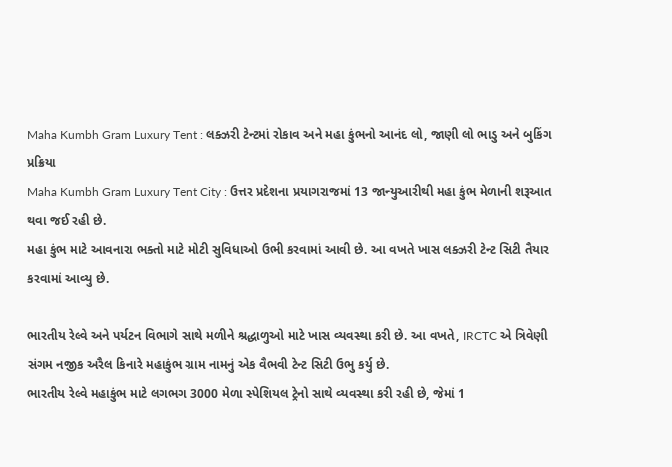Maha Kumbh Gram Luxury Tent : લક્ઝરી ટેન્ટમાં રોકાવ અને મહા કુંભનો આનંદ લો, જાણી લો ભાડુ અને બુકિંગ પ્રક્રિયા
Maha Kumbh Gram Luxury Tent City : ઉત્તર પ્રદેશના પ્રયાગરાજમાં 13 જાન્યુઆરીથી મહા કુંભ મેળાની શરૂઆત થવા જઈ રહી છે.
મહા કુંભ માટે આવનારા ભક્તો માટે મોટી સુવિધાઓ ઉભી કરવામાં આવી છે. આ વખતે ખાસ લક્ઝરી ટેન્ટ સિટી તૈયાર કરવામાં આવ્યુ છે.

ભારતીય રેલ્વે અને પર્યટન વિભાગે સાથે મળીને શ્રદ્ધાળુઓ માટે ખાસ વ્યવસ્થા કરી છે. આ વખતે, IRCTC એ ત્રિવેણી સંગમ નજીક અરૈલ કિનારે મહાકુંભ ગ્રામ નામનું એક વૈભવી ટેન્ટ સિટી ઉભુ કર્યુ છે.
ભારતીય રેલ્વે મહાકુંભ માટે લગભગ 3000 મેળા સ્પેશિયલ ટ્રેનો સાથે વ્યવસ્થા કરી રહી છે, જેમાં 1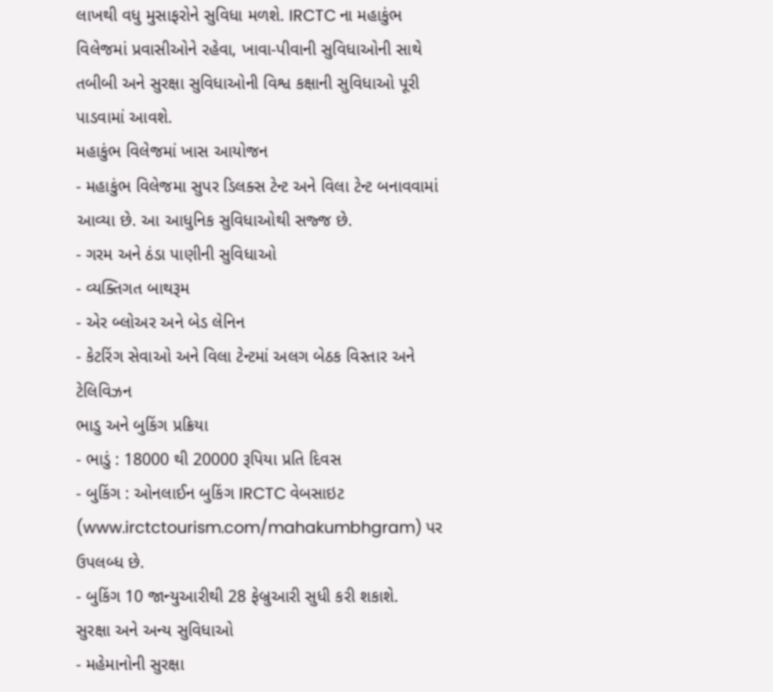લાખથી વધુ મુસાફરોને સુવિધા મળશે. IRCTC ના મહાકુંભ વિલેજમાં પ્રવાસીઓને રહેવા, ખાવા-પીવાની સુવિધાઓની સાથે તબીબી અને સુરક્ષા સુવિધાઓની વિશ્વ કક્ષાની સુવિધાઓ પૂરી પાડવામાં આવશે.
મહાકુંભ વિલેજમાં ખાસ આયોજન
- મહાકુંભ વિલેજમા સુપર ડિલક્સ ટેન્ટ અને વિલા ટેન્ટ બનાવવામાં આવ્યા છે. આ આધુનિક સુવિધાઓથી સજ્જ છે.
- ગરમ અને ઠંડા પાણીની સુવિધાઓ
- વ્યક્તિગત બાથરૂમ
- એર બ્લોઅર અને બેડ લેનિન
- કેટરિંગ સેવાઓ અને વિલા ટેન્ટમાં અલગ બેઠક વિસ્તાર અને ટેલિવિઝન
ભાડુ અને બુકિંગ પ્રક્રિયા
- ભાડું : 18000 થી 20000 રૂપિયા પ્રતિ દિવસ
- બુકિંગ : ઓનલાઈન બુકિંગ IRCTC વેબસાઇટ (www.irctctourism.com/mahakumbhgram) પર ઉપલબ્ધ છે.
- બુકિંગ 10 જાન્યુઆરીથી 28 ફેબ્રુઆરી સુધી કરી શકાશે.
સુરક્ષા અને અન્ય સુવિધાઓ
- મહેમાનોની સુરક્ષા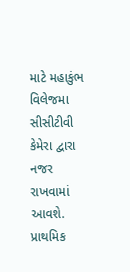માટે મહાકુંભ વિલેજમા સીસીટીવી કેમેરા દ્વારા નજર રાખવામાં આવશે. પ્રાથમિક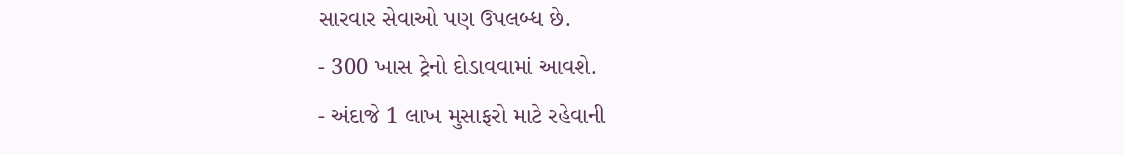સારવાર સેવાઓ પણ ઉપલબ્ધ છે.
- 300 ખાસ ટ્રેનો દોડાવવામાં આવશે.
- અંદાજે 1 લાખ મુસાફરો માટે રહેવાની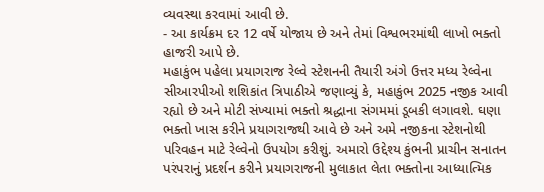વ્યવસ્થા કરવામાં આવી છે.
- આ કાર્યક્રમ દર 12 વર્ષે યોજાય છે અને તેમાં વિશ્વભરમાંથી લાખો ભક્તો હાજરી આપે છે.
મહાકુંભ પહેલા પ્રયાગરાજ રેલ્વે સ્ટેશનની તૈયારી અંગે ઉત્તર મધ્ય રેલ્વેના સીઆરપીઓ શશિકાંત ત્રિપાઠીએ જણાવ્યું કે, મહાકુંભ 2025 નજીક આવી રહ્યો છે અને મોટી સંખ્યામાં ભક્તો શ્રદ્ધાના સંગમમાં ડૂબકી લગાવશે. ઘણા ભક્તો ખાસ કરીને પ્રયાગરાજથી આવે છે અને અમે નજીકના સ્ટેશનોથી પરિવહન માટે રેલ્વેનો ઉપયોગ કરીશું. અમારો ઉદ્દેશ્ય કુંભની પ્રાચીન સનાતન પરંપરાનું પ્રદર્શન કરીને પ્રયાગરાજની મુલાકાત લેતા ભક્તોના આધ્યાત્મિક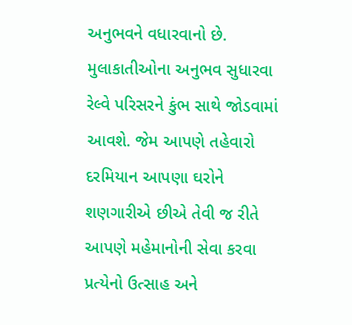અનુભવને વધારવાનો છે.
મુલાકાતીઓના અનુભવ સુધારવા રેલ્વે પરિસરને કુંભ સાથે જોડવામાં આવશે. જેમ આપણે તહેવારો દરમિયાન આપણા ઘરોને શણગારીએ છીએ તેવી જ રીતે આપણે મહેમાનોની સેવા કરવા પ્રત્યેનો ઉત્સાહ અને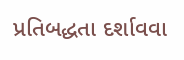પ્રતિબદ્ધતા દર્શાવવા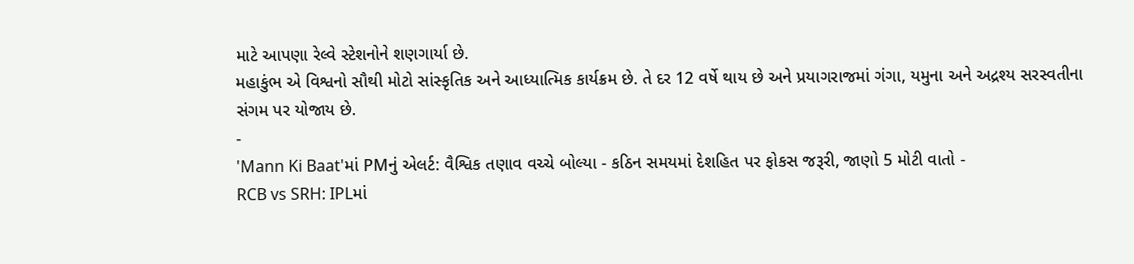માટે આપણા રેલ્વે સ્ટેશનોને શણગાર્યા છે.
મહાકુંભ એ વિશ્વનો સૌથી મોટો સાંસ્કૃતિક અને આધ્યાત્મિક કાર્યક્રમ છે. તે દર 12 વર્ષે થાય છે અને પ્રયાગરાજમાં ગંગા, યમુના અને અદ્રશ્ય સરસ્વતીના સંગમ પર યોજાય છે.
-
'Mann Ki Baat'માં PMનું એલર્ટ: વૈશ્વિક તણાવ વચ્ચે બોલ્યા - કઠિન સમયમાં દેશહિત પર ફોકસ જરૂરી, જાણો 5 મોટી વાતો -
RCB vs SRH: IPLમાં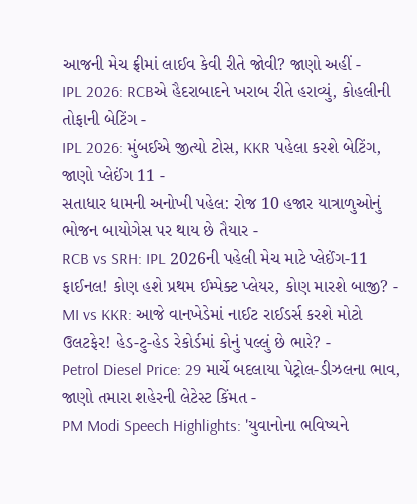આજની મેચ ફ્રીમાં લાઈવ કેવી રીતે જોવી? જાણો અહીં -
IPL 2026: RCBએ હૈદરાબાદને ખરાબ રીતે હરાવ્યું, કોહલીની તોફાની બેટિંગ -
IPL 2026: મુંબઈએ જીત્યો ટોસ, KKR પહેલા કરશે બેટિંગ, જાણો પ્લેઈંગ 11 -
સતાધાર ધામની અનોખી પહેલ: રોજ 10 હજાર યાત્રાળુઓનું ભોજન બાયોગેસ પર થાય છે તૈયાર -
RCB vs SRH: IPL 2026ની પહેલી મેચ માટે પ્લેઈંગ-11 ફાઈનલ! કોણ હશે પ્રથમ ઈમ્પેક્ટ પ્લેયર, કોણ મારશે બાજી? -
MI vs KKR: આજે વાનખેડેમાં નાઈટ રાઈડર્સ કરશે મોટો ઉલટફેર! હેડ-ટુ-હેડ રેકોર્ડમાં કોનું પલ્લું છે ભારે? -
Petrol Diesel Price: 29 માર્ચે બદલાયા પેટ્રોલ-ડીઝલના ભાવ, જાણો તમારા શહેરની લેટેસ્ટ કિંમત -
PM Modi Speech Highlights: 'યુવાનોના ભવિષ્યને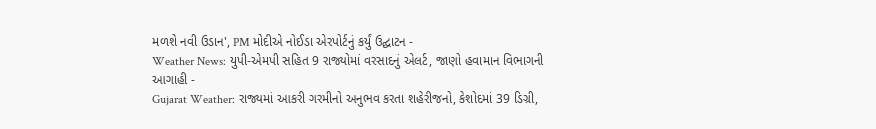મળશે નવી ઉડાન', PM મોદીએ નોઈડા એરપોર્ટનું કર્યું ઉદ્ઘાટન -
Weather News: યુપી-એમપી સહિત 9 રાજ્યોમાં વરસાદનું એલર્ટ, જાણો હવામાન વિભાગની આગાહી -
Gujarat Weather: રાજ્યમાં આકરી ગરમીનો અનુભવ કરતા શહેરીજનો, કેશોદમાં 39 ડિગ્રી,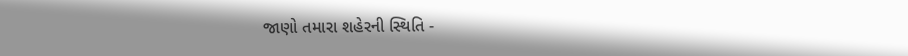જાણો તમારા શહેરની સ્થિતિ -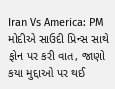Iran Vs America: PM મોદીએ સાઉદી પ્રિન્સ સાથે ફોન પર કરી વાત, જાણો કયા મુદ્દાઓ પર થઈ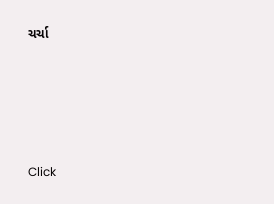ચર્ચા






Click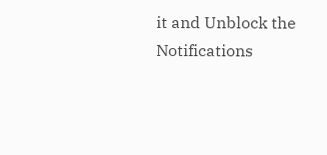it and Unblock the Notifications